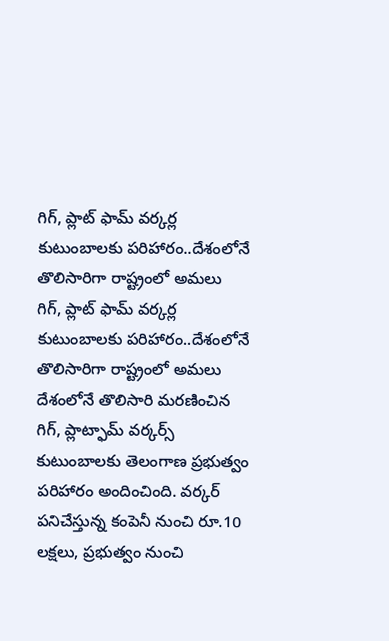గిగ్, ప్లాట్ ఫామ్ వర్కర్ల కుటుంబాలకు పరిహారం..దేశంలోనే తొలిసారిగా రాష్ట్రంలో అమలు
గిగ్, ప్లాట్ ఫామ్ వర్కర్ల కుటుంబాలకు పరిహారం..దేశంలోనే తొలిసారిగా రాష్ట్రంలో అమలు
దేశంలోనే తొలిసారి మరణించిన గిగ్, ప్లాట్ఫామ్ వర్కర్స్ కుటుంబాలకు తెలంగాణ ప్రభుత్వం పరిహారం అందించింది. వర్కర్ పనిచేస్తున్న కంపెనీ నుంచి రూ.10 లక్షలు, ప్రభుత్వం నుంచి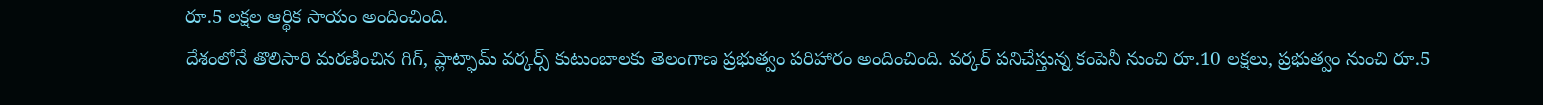రూ.5 లక్షల ఆర్థిక సాయం అందించింది.
దేశంలోనే తొలిసారి మరణించిన గిగ్, ప్లాట్ఫామ్ వర్కర్స్ కుటుంబాలకు తెలంగాణ ప్రభుత్వం పరిహారం అందించింది. వర్కర్ పనిచేస్తున్న కంపెనీ నుంచి రూ.10 లక్షలు, ప్రభుత్వం నుంచి రూ.5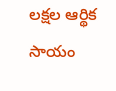లక్షల ఆర్థిక సాయం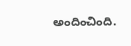అందించింది.